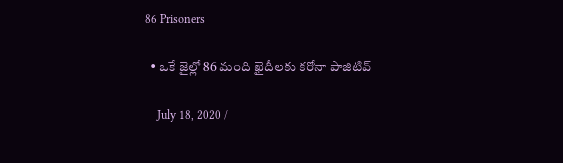86 Prisoners

  • ఒకే జైల్లో 86 మంది ఖైదీలకు క‌రోనా పాజిటివ్

    July 18, 2020 /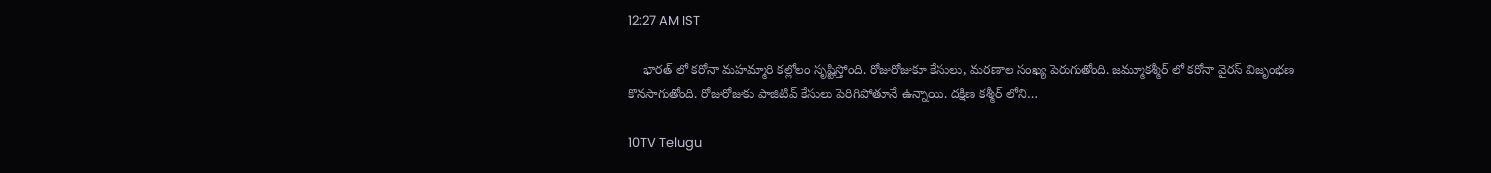12:27 AM IST

    భారత్ లో కరోనా మహమ్మారి కల్లోలం సృష్టిస్తోంది. రోజురోజుకూ కేసులు, మరణాల సంఖ్య పెరుగుతోంది. జ‌మ్మూక‌శ్మీర్ లో క‌రోనా వైర‌స్ విజృంభ‌ణ కొన‌సాగుతోంది. రోజురోజుకు పాజిటివ్ కేసులు పెరిగిపోతూనే ఉన్నాయి. ద‌క్షిణ క‌శ్మీర్ లోని…

10TV Telugu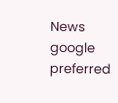News
google preferred